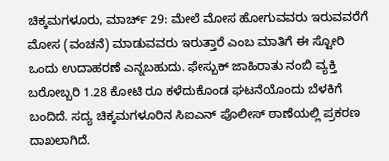ಚಿಕ್ಕಮಗಳೂರು, ಮಾರ್ಚ್ 29: ಮೇಲೆ ಮೋಸ ಹೋಗುವವರು ಇರುವವರೆಗೆ ಮೋಸ (ವಂಚನೆ) ಮಾಡುವವರು ಇರುತ್ತಾರೆ ಎಂಬ ಮಾತಿಗೆ ಈ ಸ್ಟೋರಿ ಒಂದು ಉದಾಹರಣೆ ಎನ್ನಬಹುದು. ಫೇಸ್ಬುಕ್ ಜಾಹಿರಾತು ನಂಬಿ ವ್ಯಕ್ತಿ ಬರೋಬ್ಬರಿ 1.28 ಕೋಟಿ ರೂ ಕಳೆದುಕೊಂಡ ಘಟನೆಯೊಂದು ಬೆಳಕಿಗೆ ಬಂದಿದೆ. ಸದ್ಯ ಚಿಕ್ಕಮಗಳೂರಿನ ಸಿಐಎನ್ ಪೊಲೀಸ್ ಠಾಣೆಯಲ್ಲಿ ಪ್ರಕರಣ ದಾಖಲಾಗಿದೆ.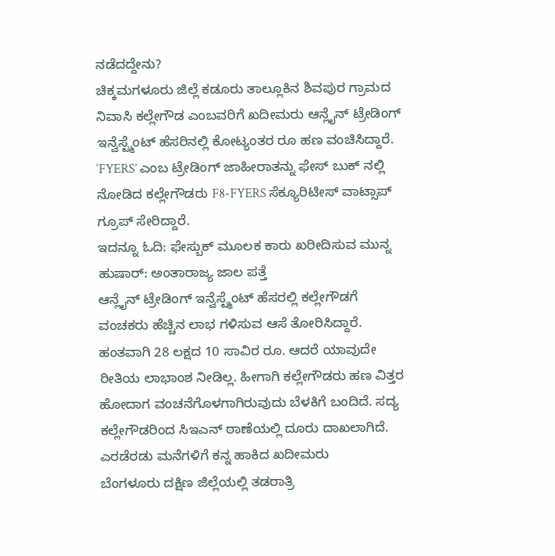ನಡೆದದ್ದೇನು?
ಚಿಕ್ಕಮಗಳೂರು ಜಿಲ್ಲೆ ಕಡೂರು ತಾಲ್ಲೂಕಿನ ಶಿವಪುರ ಗ್ರಾಮದ ನಿವಾಸಿ ಕಲ್ಲೇಗೌಡ ಎಂಬವರಿಗೆ ಖದೀಮರು ಆನ್ಲೈನ್ ಟ್ರೇಡಿಂಗ್ ಇನ್ವೆಸ್ಟ್ಮೆಂಟ್ ಹೆಸರಿನಲ್ಲಿ ಕೋಟ್ಯಂತರ ರೂ ಹಣ ವಂಚಿಸಿದ್ದಾರೆ. ‘FYERS’ ಎಂಬ ಟ್ರೇಡಿಂಗ್ ಜಾಹೀರಾತನ್ನು ಫೇಸ್ ಬುಕ್ ನಲ್ಲಿ ನೋಡಿದ ಕಲ್ಲೇಗೌಡರು F8-FYERS ಸೆಕ್ಯೂರಿಟೀಸ್ ವಾಟ್ಸಾಪ್ ಗ್ರೂಪ್ ಸೇರಿದ್ದಾರೆ.
ಇದನ್ನೂ ಓದಿ: ಫೇಸ್ಬುಕ್ ಮೂಲಕ ಕಾರು ಖರೀದಿಸುವ ಮುನ್ನ ಹುಷಾರ್: ಅಂತಾರಾಜ್ಯ ಜಾಲ ಪತ್ತೆ
ಆನ್ಲೈನ್ ಟ್ರೇಡಿಂಗ್ ಇನ್ವೆಸ್ಟ್ಮೆಂಟ್ ಹೆಸರಲ್ಲಿ ಕಲ್ಲೇಗೌಡಗೆ ವಂಚಕರು ಹೆಚ್ಚಿನ ಲಾಭ ಗಳಿಸುವ ಆಸೆ ತೋರಿಸಿದ್ದಾರೆ. ಹಂತವಾಗಿ 28 ಲಕ್ಷದ 10 ಸಾವಿರ ರೂ. ಆದರೆ ಯಾವುದೇ ರೀತಿಯ ಲಾಭಾಂಶ ನೀಡಿಲ್ಲ. ಹೀಗಾಗಿ ಕಲ್ಲೇಗೌಡರು ಹಣ ವಿತ್ತರ ಹೋದಾಗ ವಂಚನೆಗೊಳಗಾಗಿರುವುದು ಬೆಳಕಿಗೆ ಬಂದಿದೆ. ಸದ್ಯ ಕಲ್ಲೇಗೌಡರಿಂದ ಸಿಇಎನ್ ಠಾಣೆಯಲ್ಲಿ ದೂರು ದಾಖಲಾಗಿದೆ.
ಎರಡೆರಡು ಮನೆಗಳಿಗೆ ಕನ್ನ ಹಾಕಿದ ಖದೀಮರು
ಬೆಂಗಳೂರು ದಕ್ಷಿಣ ಜಿಲ್ಲೆಯಲ್ಲಿ ತಡರಾತ್ರಿ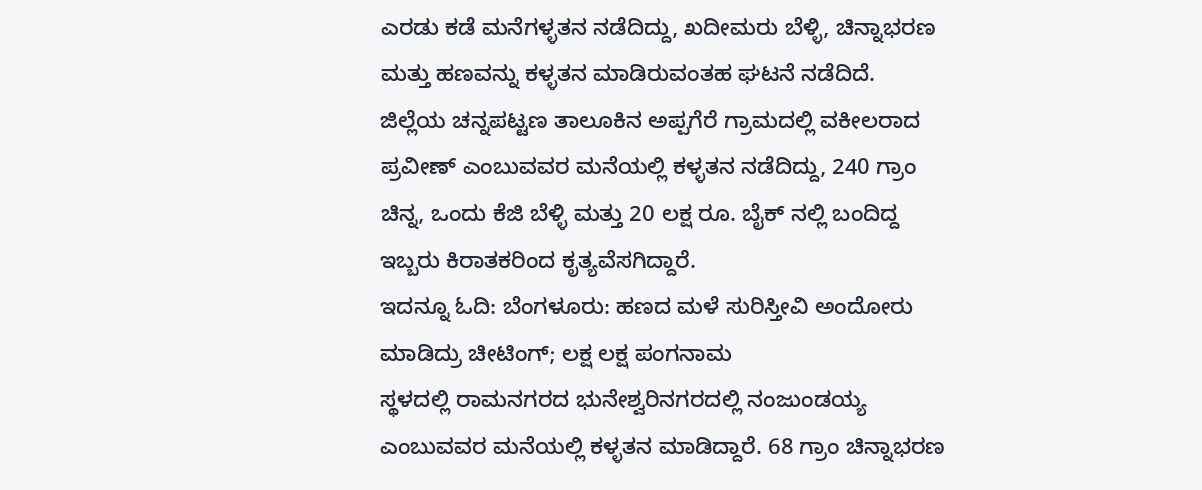ಎರಡು ಕಡೆ ಮನೆಗಳ್ಳತನ ನಡೆದಿದ್ದು, ಖದೀಮರು ಬೆಳ್ಳಿ, ಚಿನ್ನಾಭರಣ ಮತ್ತು ಹಣವನ್ನು ಕಳ್ಳತನ ಮಾಡಿರುವಂತಹ ಘಟನೆ ನಡೆದಿದೆ. ಜಿಲ್ಲೆಯ ಚನ್ನಪಟ್ಟಣ ತಾಲೂಕಿನ ಅಪ್ಪಗೆರೆ ಗ್ರಾಮದಲ್ಲಿ ವಕೀಲರಾದ ಪ್ರವೀಣ್ ಎಂಬುವವರ ಮನೆಯಲ್ಲಿ ಕಳ್ಳತನ ನಡೆದಿದ್ದು, 240 ಗ್ರಾಂ ಚಿನ್ನ, ಒಂದು ಕೆಜಿ ಬೆಳ್ಳಿ ಮತ್ತು 20 ಲಕ್ಷ ರೂ. ಬೈಕ್ ನಲ್ಲಿ ಬಂದಿದ್ದ ಇಬ್ಬರು ಕಿರಾತಕರಿಂದ ಕೃತ್ಯವೆಸಗಿದ್ದಾರೆ.
ಇದನ್ನೂ ಓದಿ: ಬೆಂಗಳೂರು: ಹಣದ ಮಳೆ ಸುರಿಸ್ತೀವಿ ಅಂದೋರು ಮಾಡಿದ್ರು ಚೀಟಿಂಗ್; ಲಕ್ಷ ಲಕ್ಷ ಪಂಗನಾಮ
ಸ್ಥಳದಲ್ಲಿ ರಾಮನಗರದ ಭುನೇಶ್ವರಿನಗರದಲ್ಲಿ ನಂಜುಂಡಯ್ಯ ಎಂಬುವವರ ಮನೆಯಲ್ಲಿ ಕಳ್ಳತನ ಮಾಡಿದ್ದಾರೆ. 68 ಗ್ರಾಂ ಚಿನ್ನಾಭರಣ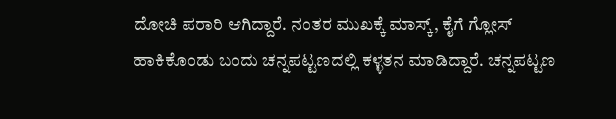ದೋಚಿ ಪರಾರಿ ಆಗಿದ್ದಾರೆ. ನಂತರ ಮುಖಕ್ಕೆ ಮಾಸ್ಕ್, ಕೈಗೆ ಗ್ಲೋಸ್ ಹಾಕಿಕೊಂಡು ಬಂದು ಚನ್ನಪಟ್ಟಣದಲ್ಲಿ ಕಳ್ಳತನ ಮಾಡಿದ್ದಾರೆ. ಚನ್ನಪಟ್ಟಣ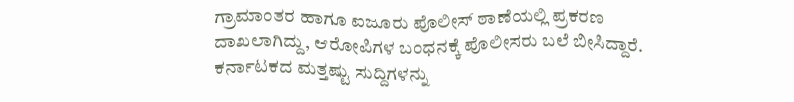ಗ್ರಾಮಾಂತರ ಹಾಗೂ ಐಜೂರು ಪೊಲೀಸ್ ಠಾಣೆಯಲ್ಲಿ ಪ್ರಕರಣ ದಾಖಲಾಗಿದ್ದು, ಆರೋಪಿಗಳ ಬಂಧನಕ್ಕೆ ಪೊಲೀಸರು ಬಲೆ ಬೀಸಿದ್ದಾರೆ.
ಕರ್ನಾಟಕದ ಮತ್ತಷ್ಟು ಸುದ್ದಿಗಳನ್ನು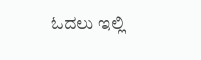ಓದಲು ಇಲ್ಲಿ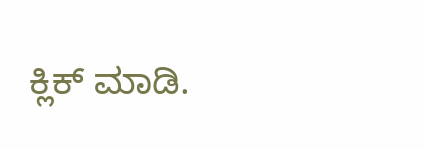ಕ್ಲಿಕ್ ಮಾಡಿ.